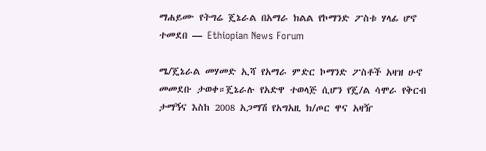ማሐይሙ የትግሬ ጄኔራል በአማራ ክልል የኮማንድ ፖስቱ ሃላፊ ሆኖ ተመደበ — Ethiopian News Forum

ሜ/ጄኔራል መሃመድ ኢሻ የአማራ ምድር ኮማንድ ፖስቶች አዛዝ ሁኖ መመደቡ ታወቀ።ጄኔራሉ የአድዋ ተወላጅ ሲሆን የጄ/ል ሳሞራ የቅርብ ታማኝና እስከ 2008 አጋማሽ የአግአዚ ክ/ጦር ዋና አዛዥ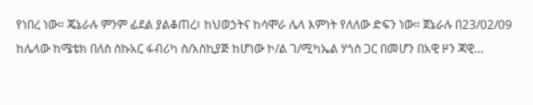የነበረ ነው። ጄኔራሉ ምንም ፊደል ያልቆጠረ፣ ከህወኃትና ከሳሞራ ሌላ እምነት የለለው ድፍን ነው። ጀኔራሉ በ23/02/09 ከሌላው ከሜቴክ በለስ ስኩአር ፋብሪካ ስ/አስኪያጅ ከሆነው ኮ/ል ገ/ሚካኤል ሃጎስ ጋር በመሆን በአዊ ዞን ጃዊ…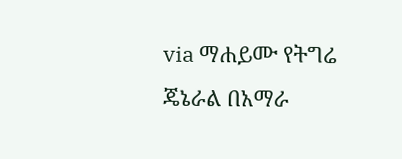via ማሐይሙ የትግሬ ጄኔራል በአማራ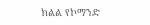ክልል የኮማንድ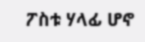ፖስቱ ሃላፊ ሆኖ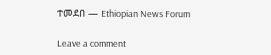ተመደበ — Ethiopian News Forum

Leave a comment